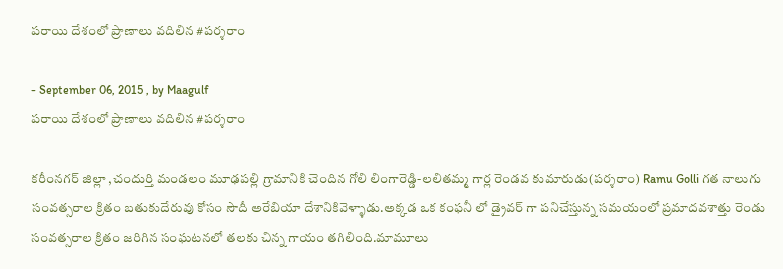పరాయి దేశంలో ప్రాణాలు వదిలిన #పర్శరాం

- September 06, 2015 , by Maagulf
పరాయి దేశంలో ప్రాణాలు వదిలిన #పర్శరాం

కరీంనగర్ జిల్లా ,చందుర్తి మండలం మూఢపల్లి గ్రామానికి చెందిన గోలి లింగారెడ్డి-లలితమ్మ గార్ల రెండవ కుమారుడు(పర్శరాం) Ramu Golli గత నాలుగు సంవత్సరాల క్రితం బతుకుదేరువు కోసం సౌదీ అరేబియా దేశానికివెళ్ళాడు.అక్కడ ఒక కంఫనీ లో డ్రైవర్ గా పనిచేస్తున్న సమయంలో ప్రమాదవశాత్తు రెండు సంవత్సరాల క్రితం జరిగిన సంఘటనలో తలకు చిన్న గాయం తగిలింది.మామూలు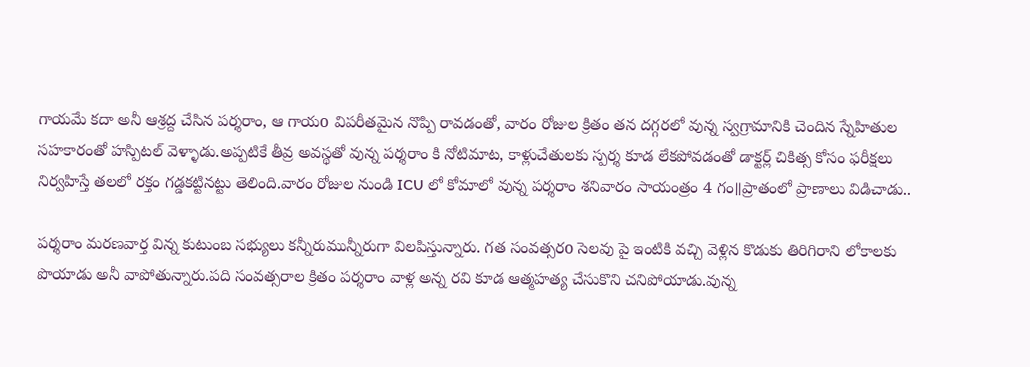గాయమే కదా అనీ ఆశ్రద్ద చేసిన పర్శరాం, ఆ గాయo విపరీతమైన నొప్పి రావడంతో, వారం రోజుల క్రితం తన దగ్గరలో వున్న స్వగ్రామానికి చెందిన స్నేహితుల సహకారంతో హస్పిటల్ వెళ్ళాడు.అప్పటికే తీవ్ర అవస్థతో వున్న పర్శరాం కి నోటిమాట, కాళ్లుచేతులకు స్పర్శ కూడ లేకపోవడంతో డాక్టర్ల్ చికిత్స కోసం ఫరీక్షలు నిర్వహిస్తే తలలో రక్తం గడ్డకట్టినట్టు తెలింది.వారం రోజుల నుండి ICU లో కోమాలో వున్న పర్శరాం శనివారం సాయంత్రం 4 గం॥ప్రాతంలో ప్రాణాలు విడిచాడు..

పర్శరాం మరణవార్త విన్న కుటుంబ సభ్యులు కన్నీరుమున్నీరుగా విలపిస్తున్నారు. గత సంవత్సరo సెలవు పై ఇంటికి వచ్చి వెళ్లిన కొడుకు తిరిగిరాని లోకాలకు పొయాడు అనీ వాపోతున్నారు.పది సంవత్సరాల క్రితం పర్శరాం వాళ్ల అన్న రవి కూడ ఆత్మహత్య చేసుకొని చనిపోయాడు.వున్న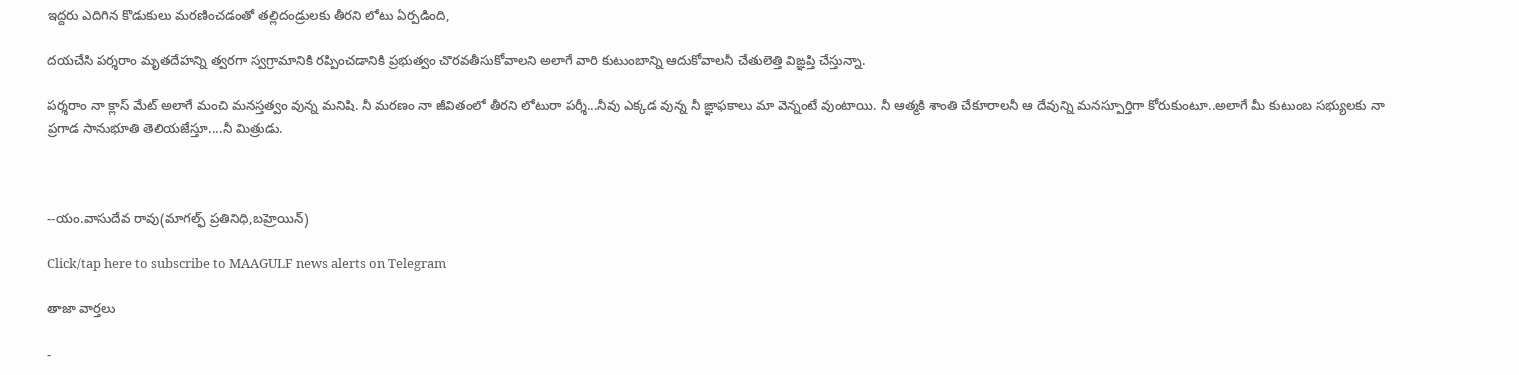ఇద్దరు ఎదిగిన కొడుకులు మరణించడంతో తల్లిదండ్రులకు తీరని లోటు ఏర్పడింది,

దయచేసి పర్శరాం మృతదేహన్ని త్వరగా స్వగ్రామానికి రప్పించడానికి ప్రభుత్వం చొరవతీసుకోవాలని అలాగే వారి కుటుంబాన్ని ఆదుకోవాలనీ చేతులెత్తి విఙ్ఞప్తి చేస్తున్నా.

పర్శరాం నా క్లాస్ మేట్ అలాగే మంచి మనస్తత్వం వున్న మనిషి. నీ మరణం నా జీవితంలో తీరని లోటురా పర్శీ...నీవు ఎక్కడ వున్న నీ ఙ్ఞాఫకాలు మా వెన్నంటే వుంటాయి. నీ ఆత్మకి శాంతి చేకూరాలనీ ఆ దేవున్ని మనస్పూర్తిగా కోరుకుంటూ..అలాగే మీ కుటుంబ సభ్యులకు నా ప్రగాడ సానుభూతి తెలియజేస్తూ....నీ మిత్రుడు.



--యం.వాసుదేవ రావు(మాగల్ఫ్ ప్రతినిధి,బహ్రెయిన్)

Click/tap here to subscribe to MAAGULF news alerts on Telegram

తాజా వార్తలు

-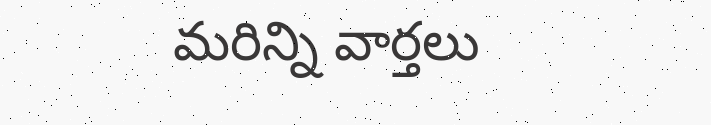మరిన్ని వార్తలు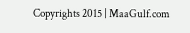Copyrights 2015 | MaaGulf.com